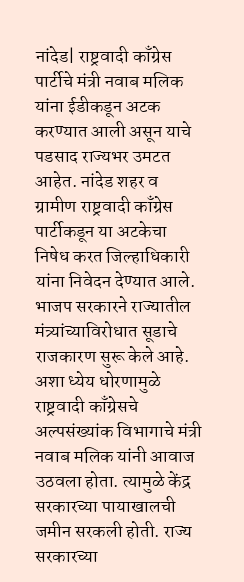नांदेड| राष्ट्रवादी काँग्रेस पार्टीचे मंत्री नवाब मलिक यांना ईडीकडून अटक करण्यात आली असून याचे पडसाद राज्यभर उमटत आहेत. नांदेड शहर व ग्रामीण राष्ट्रवादी काँग्रेस पार्टीकडून या अटकेचा निषेध करत जिल्हाधिकारी यांना निवेदन देण्यात आले.
भाजप सरकारने राज्यातील मंत्र्यांच्याविरोधात सूडाचे राजकारण सुरू केले आहे. अशा ध्येय धोरणामुळे राष्ट्रवादी काँग्रेसचे अल्पसंख्यांक विभागाचे मंत्री नवाब मलिक यांनी आवाज उठवला होता. त्यामुळे केंद्र सरकारच्या पायाखालची जमीन सरकली होती. राज्य सरकारच्या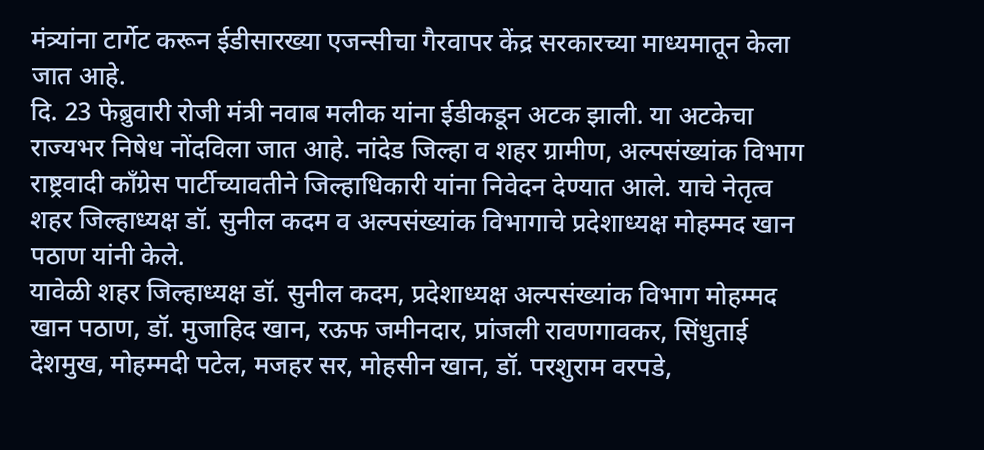मंत्र्यांना टार्गेट करून ईडीसारख्या एजन्सीचा गैरवापर केंद्र सरकारच्या माध्यमातून केला जात आहे.
दि. 23 फेब्रुवारी रोजी मंत्री नवाब मलीक यांना ईडीकडून अटक झाली. या अटकेचा राज्यभर निषेध नोंदविला जात आहे. नांदेड जिल्हा व शहर ग्रामीण, अल्पसंख्यांक विभाग राष्ट्रवादी काँग्रेस पार्टीच्यावतीने जिल्हाधिकारी यांना निवेदन देण्यात आले. याचे नेतृत्व शहर जिल्हाध्यक्ष डॉ. सुनील कदम व अल्पसंख्यांक विभागाचे प्रदेशाध्यक्ष मोहम्मद खान पठाण यांनी केले.
यावेळी शहर जिल्हाध्यक्ष डॉ. सुनील कदम, प्रदेशाध्यक्ष अल्पसंख्यांक विभाग मोहम्मद खान पठाण, डॉ. मुजाहिद खान, रऊफ जमीनदार, प्रांजली रावणगावकर, सिंधुताई देशमुख, मोहम्मदी पटेल, मजहर सर, मोहसीन खान, डॉ. परशुराम वरपडे,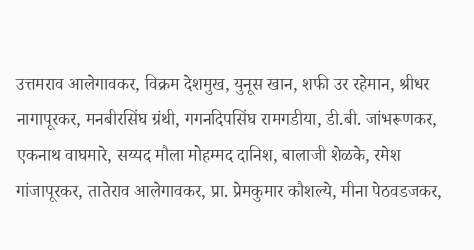उत्तमराव आलेगावकर, विक्रम देशमुख, युनूस खान, शफी उर रहेमान, श्रीधर नागापूरकर, मनबीरसिंघ ग्रंथी, गगनदिपसिंघ रामगडीया, डी.बी. जांभरूणकर, एकनाथ वाघमारे, सय्यद मौला मोहम्मद दानिश, बालाजी शेळके, रमेश गांजापूरकर, तातेराव आलेगावकर, प्रा. प्रेमकुमार कौशल्ये, मीना पेठवडजकर,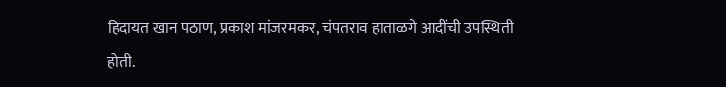हिदायत खान पठाण, प्रकाश मांजरमकर, चंपतराव हाताळगे आदींची उपस्थिती होती.